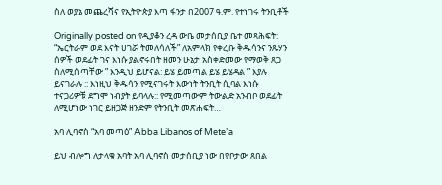ስለ ወያኔ መጨረሻና የኢትዮጵያ እጣ ፋንታ በ2007 ዓ.ም. የተነገሩ ትንቢቶች

Originally posted on የዲያቆን ረዳ ውቤ መታሰቢያ ቤተ መጻሕፍት:
“ኤርትራም ወደ እናት ሀገሯ ትመለሳለች” ለአምላክ የቀረቡ ቅዱሳንና ንጹሃን ሰዎች ወደፊት ገና እነሱ ያልኖሩበት ዘመን ሁኔታ አስቀድመው የማወቅ ጸጋ ስለሚሰጣቸው ” እንዲህ ይሆናል: ይሄ ይመጣል ይሄ ይሄዳል ” እያሉ ይናገራሉ :: እነዚህ ቅዱሳን የሚናገሩት እውነት ትንቢት ሲባል እነሱ ተናጋሪዎቹ ደግሞ ነብያት ይባላሉ:: የሚመጣውም ትውልድ አንብቦ ወደፊት ለሚሆነው ነገር ይዘጋጅ ዘንድም የትንቢት መጽሐፍት…

አባ ሊባኖስ “አባ መጣዕ” Abba Libanos of Mete’a

ይህ ብሎግ ለታላቁ አባት አባ ሊባኖስ መታሰቢያ ነው በየቦታው ጸበል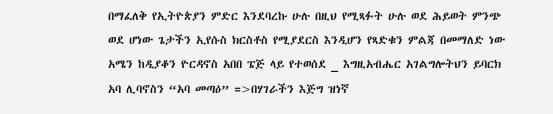በማፈለቅ የኢትዮጵያን ምድር እንደባረኩ ሁሉ በዚህ የሚጻፉት ሁሉ ወደ ሕይወት ምንጭ ወደ ሆነው ጌታችን ኢየሱስ ክርስቶስ የሚያደርስ እንዲሆን የጻድቁን ምልጃ በመማለድ ነው አሜን ከዲያቆን ዮርዳኖስ አበበ ፔጅ ላይ የተወሰደ _ እግዚአብሔር አገልግሎትህን ይባርክ አባ ሊባኖስን “አባ መጣዕ” =>በሃገራችን እጅግ ዝነኛ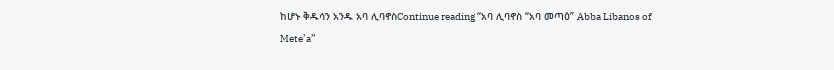ከሆኑ ቅዱሳን አንዱ አባ ሊባኖስContinue reading “አባ ሊባኖስ “አባ መጣዕ” Abba Libanos of Mete’a”